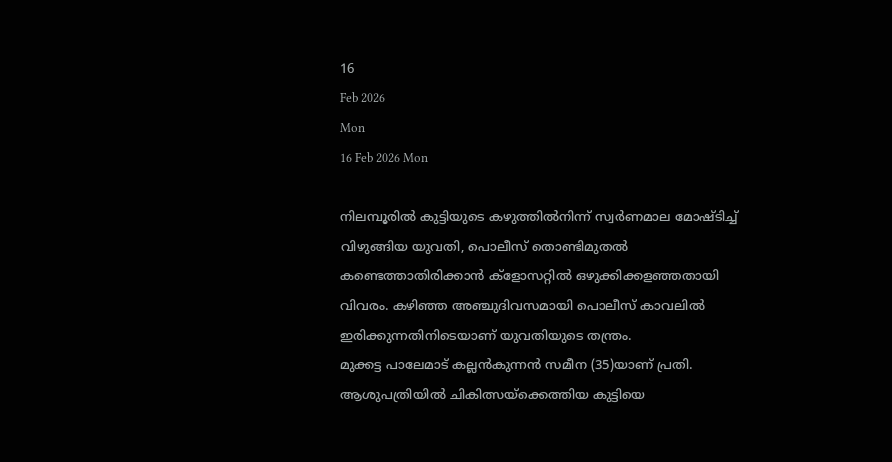16
Feb 2026
Mon
16 Feb 2026 Mon

നിലമ്പൂരില്‍ കുട്ടിയുടെ കഴുത്തില്‍നിന്ന് സ്വര്‍ണമാല മോഷ്ടിച്ച് വിഴുങ്ങിയ യുവതി, പൊലീസ് തൊണ്ടിമുതല്‍ കണ്ടെത്താതിരിക്കാന്‍ ക്‌ളോസറ്റില്‍ ഒഴുക്കിക്കളഞ്ഞതായി വിവരം. കഴിഞ്ഞ അഞ്ചുദിവസമായി പൊലീസ് കാവലില്‍ ഇരിക്കുന്നതിനിടെയാണ് യുവതിയുടെ തന്ത്രം.
മുക്കട്ട പാലേമാട് കല്ലന്‍കുന്നന്‍ സമീന (35)യാണ് പ്രതി. ആശുപത്രിയില്‍ ചികിത്സയ്‌ക്കെത്തിയ കുട്ടിയെ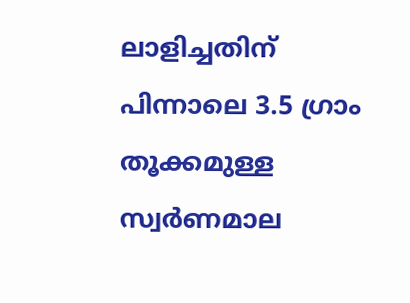ലാളിച്ചതിന് പിന്നാലെ 3.5 ഗ്രാം തൂക്കമുള്ള സ്വര്‍ണമാല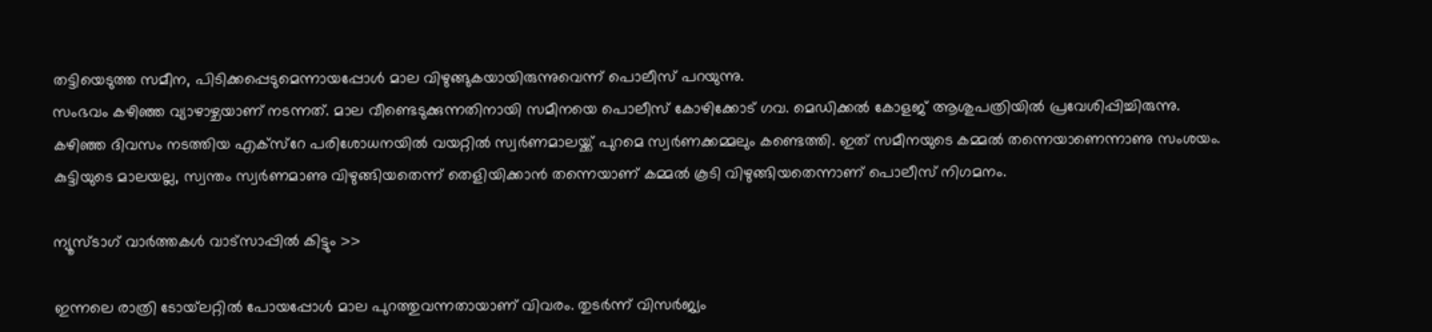തട്ടിയെടുത്ത സമീന, പിടിക്കപ്പെടുമെന്നായപ്പോള്‍ മാല വിഴുങ്ങുകയായിരുന്നുവെന്ന് പൊലീസ് പറയുന്നു.
സംഭവം കഴിഞ്ഞ വ്യാഴാഴ്ചയാണ് നടന്നത്. മാല വീണ്ടെടുക്കുന്നതിനായി സമീനയെ പൊലീസ് കോഴിക്കോട് ഗവ. മെഡിക്കല്‍ കോളജ് ആശുപത്രിയില്‍ പ്രവേശിപ്പിച്ചിരുന്നു. കഴിഞ്ഞ ദിവസം നടത്തിയ എക്‌സ്‌റേ പരിശോധനയില്‍ വയറ്റില്‍ സ്വര്‍ണമാലയ്ക്ക് പുറമെ സ്വര്‍ണക്കമ്മലും കണ്ടെത്തി. ഇത് സമീനയുടെ കമ്മല്‍ തന്നെയാണെന്നാണു സംശയം. കുട്ടിയുടെ മാലയല്ല, സ്വന്തം സ്വര്‍ണമാണു വിഴുങ്ങിയതെന്ന് തെളിയിക്കാന്‍ തന്നെയാണ് കമ്മല്‍ കൂടി വിഴുങ്ങിയതെന്നാണ് പൊലീസ് നിഗമനം.

ന്യൂസ്ടാഗ് വാര്‍ത്തകള്‍ വാട്‌സാപ്പില്‍ കിട്ടും >>

ഇന്നലെ രാത്രി ടോയ്‌ലറ്റില്‍ പോയപ്പോള്‍ മാല പുറത്തുവന്നതായാണ് വിവരം. തുടര്‍ന്ന് വിസര്‍ജ്യം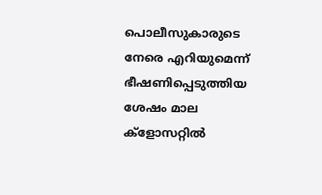പൊലീസുകാരുടെ നേരെ എറിയുമെന്ന് ഭീഷണിപ്പെടുത്തിയ ശേഷം മാല ക്‌ളോസറ്റില്‍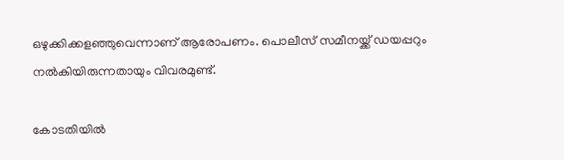ഒഴുക്കിക്കളഞ്ഞുവെന്നാണ് ആരോപണം. പൊലീസ് സമീനയ്ക്ക് ഡയപ്പറും നല്‍കിയിരുന്നതായും വിവരമുണ്ട്.

കോടതിയില്‍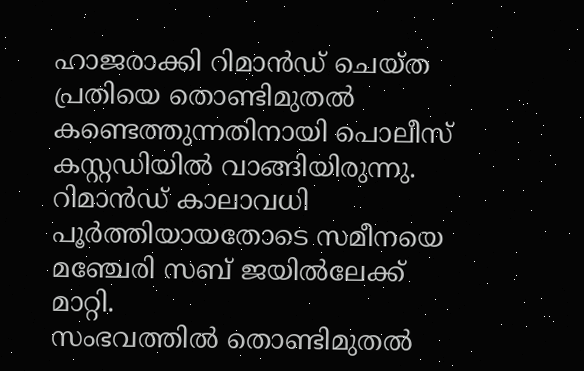ഹാജരാക്കി റിമാന്‍ഡ് ചെയ്ത പ്രതിയെ തൊണ്ടിമുതല്‍ കണ്ടെത്തുന്നതിനായി പൊലീസ് കസ്റ്റഡിയില്‍ വാങ്ങിയിരുന്നു. റിമാന്‍ഡ് കാലാവധി പൂര്‍ത്തിയായതോടെ സമീനയെ മഞ്ചേരി സബ് ജയില്‍ലേക്ക് മാറ്റി.
സംഭവത്തില്‍ തൊണ്ടിമുതല്‍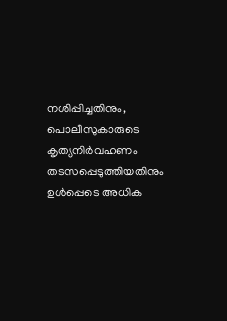നശിപ്പിച്ചതിനും, പൊലീസുകാരുടെ കൃത്യനിര്‍വഹണം തടസപ്പെടുത്തിയതിനും ഉള്‍പ്പെടെ അധിക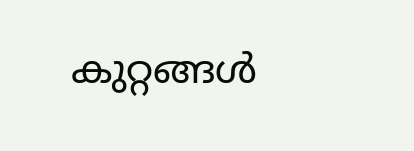കുറ്റങ്ങള്‍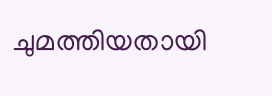ചുമത്തിയതായി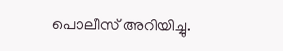പൊലീസ് അറിയിച്ചു.